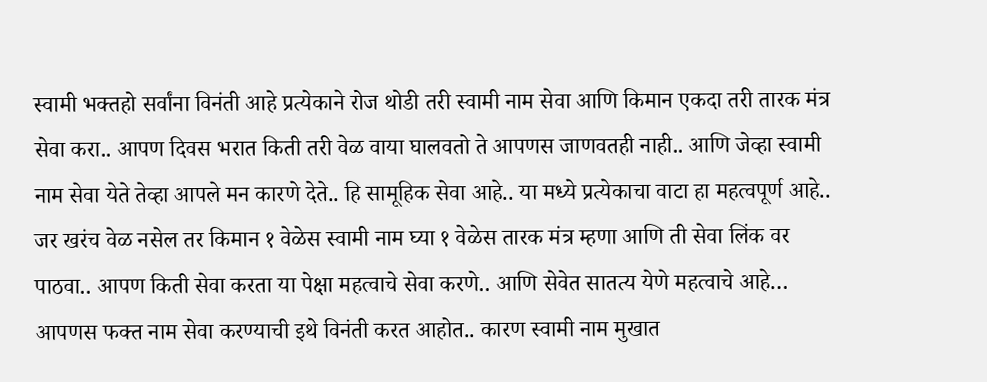स्वामी भक्तहो सर्वांना विनंती आहे प्रत्येकाने रोज थोडी तरी स्वामी नाम सेवा आणि किमान एकदा तरी तारक मंत्र सेवा करा.. आपण दिवस भरात किती तरी वेळ वाया घालवतो ते आपणस जाणवतही नाही.. आणि जेव्हा स्वामी नाम सेवा येते तेव्हा आपले मन कारणे देते.. हि सामूहिक सेवा आहे.. या मध्ये प्रत्येकाचा वाटा हा महत्वपूर्ण आहे.. जर खरंच वेळ नसेल तर किमान १ वेळेस स्वामी नाम घ्या १ वेळेस तारक मंत्र म्हणा आणि ती सेवा लिंक वर पाठवा.. आपण किती सेवा करता या पेक्षा महत्वाचे सेवा करणे.. आणि सेवेत सातत्य येणे महत्वाचे आहे… आपणस फक्त नाम सेवा करण्याची इथे विनंती करत आहोत.. कारण स्वामी नाम मुखात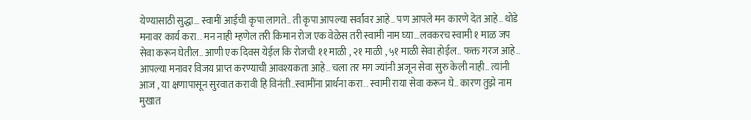येण्यासाठी सुद्धा… स्वामीं आईची कृपा लागते.. ती कृपा आपल्या सर्वांवर आहे.. पण आपले मन कारणे देत आहे.. थोडे मनावर कार्य करा.. मन नाही म्हणेल तरी किमान रोज एक वेळेस तरी स्वामी नाम घ्या…लवकरच स्वामी १ माळ जप सेवा करून घेतील.. आणी एक दिवस येईल कि रोजची ११ माळी , २१ माळी , ५१ माळी सेवा होईल.. फक्त गरज आहे.. आपल्या मनावर विजय प्राप्त करण्याची आवश्यकता आहे.. चला तर मग ज्यांनी अजून सेवा सुरु केली नाही.. त्यांनी आज , या क्षणापासून सुरवात करावी हि विनंती..स्वामींना प्रार्थना करा.. स्वामी राया सेवा करून घे.. कारण तुझे नाम मुखात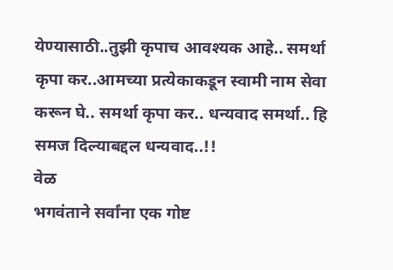येण्यासाठी..तुझी कृपाच आवश्यक आहे.. समर्था कृपा कर..आमच्या प्रत्येकाकडून स्वामी नाम सेवा करून घे.. समर्था कृपा कर.. धन्यवाद समर्था.. हि समज दिल्याबद्दल धन्यवाद..!!
वेळ
भगवंताने सर्वांना एक गोष्ट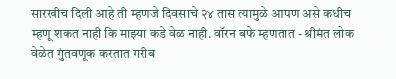सारखीच दिली आहे ती म्हणजे दिवसाचे २४ तास त्यामुळे आपण असे कधीच म्हणू शकत नाही कि माझ्या कडे वेळ नाही. वॉरन बफे म्हणतात - श्रीमंत लोक वेळेत गुंतवणूक करतात गरीब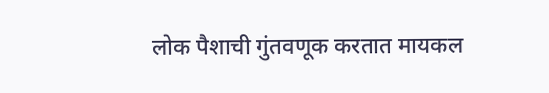लोक पैशाची गुंतवणूक करतात मायकल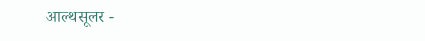आल्थसूलर -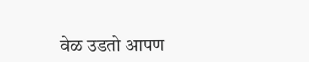वेळ उडतो आपण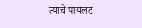त्याचे पायलट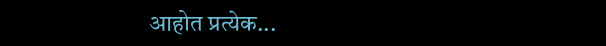आहोत प्रत्येक...